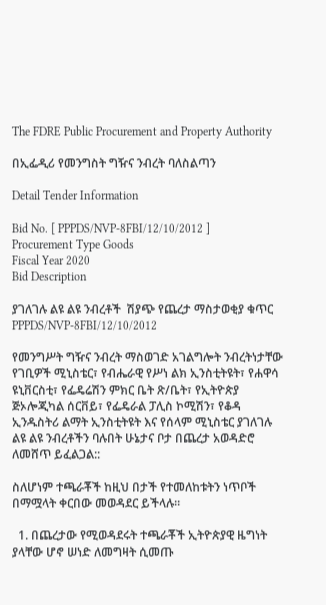The FDRE Public Procurement and Property Authority

በኢፌዲሪ የመንግስት ግዥና ንብረት ባለስልጣን

Detail Tender Information

Bid No. [ PPPDS/NVP-8FBI/12/10/2012 ]
Procurement Type Goods
Fiscal Year 2020
Bid Description

ያገለገሉ ልዩ ልዩ ንብረቶች  ሽያጭ የጨረታ ማስታወቂያ ቁጥር PPPDS/NVP-8FBI/12/10/2012

የመንግሥት ግዥና ንብረት ማስወገድ አገልግሎት ንብረትነታቸው የገቢዎች ሚኒስቴር፣ የብሔራዊ የሥነ ልክ ኢንስቲትዩት፣ የሐዋሳ ዩኒቨርስቲ፣ የፌዴሬሽን ምክር ቤት ጽ/ቤት፣ የኢትዮጵያ ጅኦሎጂካል ሰርቨይ፣ የፌዴራል ፓሊስ ኮሚሽን፣ የቆዳ  ኢንዱስትሪ ልማት ኢንስቲትዩት እና የሰላም ሚኒስቴር ያገለገሉ ልዩ ልዩ ንብረቶችን ባሉበት ሁኔታና ቦታ በጨረታ አወዳድሮ ለመሸጥ ይፈልጋል::

ስለሆነም ተጫራቾች ከዚህ በታች የተመለከቱትን ነጥቦች በማሟላት ቀርበው መወዳደር ይችላሉ፡፡

  1. በጨረታው የሚወዳደሩት ተጫራቾች ኢትዮጵያዊ ዜግነት ያላቸው ሆኖ ሠነድ ለመግዛት ሲመጡ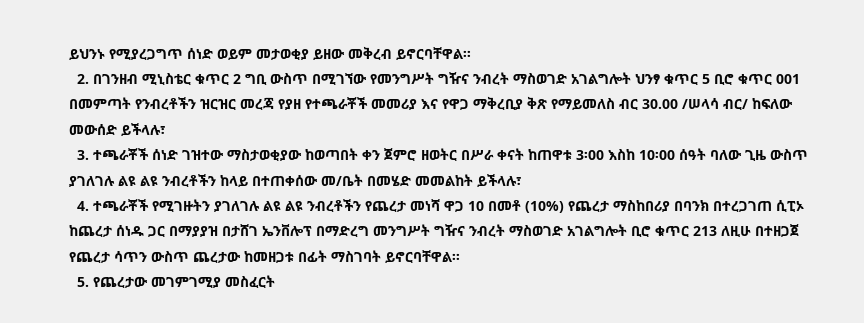ይህንኑ የሚያረጋግጥ ሰነድ ወይም መታወቂያ ይዘው መቅረብ ይኖርባቸዋል፡፡
  2. በገንዘብ ሚኒስቴር ቁጥር 2 ግቢ ውስጥ በሚገኘው የመንግሥት ግዥና ንብረት ማስወገድ አገልግሎት ህንፃ ቁጥር 5 ቢሮ ቁጥር 001 በመምጣት የንብረቶችን ዝርዝር መረጃ የያዘ የተጫራቾች መመሪያ እና የዋጋ ማቅረቢያ ቅጽ የማይመለስ ብር 30.00 /ሠላሳ ብር/ ከፍለው መውሰድ ይችላሉ፣
  3. ተጫራቾች ሰነድ ገዝተው ማስታወቂያው ከወጣበት ቀን ጀምሮ ዘወትር በሥራ ቀናት ከጠዋቱ 3፡00 እስከ 10፡00 ሰዓት ባለው ጊዜ ውስጥ ያገለገሉ ልዩ ልዩ ንብረቶችን ከላይ በተጠቀሰው መ/ቤት በመሄድ መመልከት ይችላሉ፣
  4. ተጫራቾች የሚገዙትን ያገለገሉ ልዩ ልዩ ንብረቶችን የጨረታ መነሻ ዋጋ 10 በመቶ (10%) የጨረታ ማስከበሪያ በባንክ በተረጋገጠ ሲፒኦ ከጨረታ ሰነዱ ጋር በማያያዝ በታሸገ ኤንቨሎፕ በማድረግ መንግሥት ግዥና ንብረት ማስወገድ አገልግሎት ቢሮ ቁጥር 213 ለዚሁ በተዘጋጀ የጨረታ ሳጥን ውስጥ ጨረታው ከመዘጋቱ በፊት ማስገባት ይኖርባቸዋል፡፡
  5. የጨረታው መገምገሚያ መስፈርት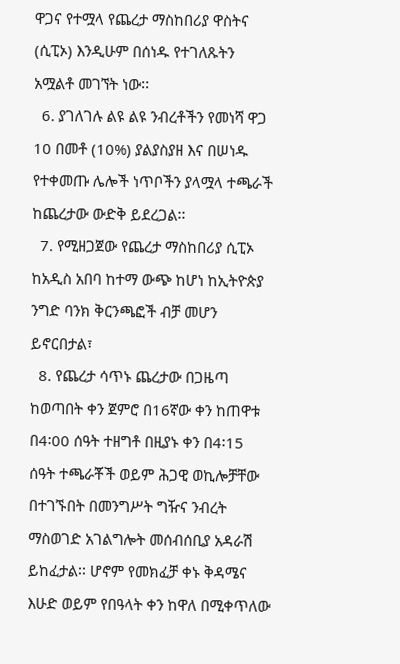ዋጋና የተሟላ የጨረታ ማስከበሪያ ዋስትና (ሲፒኦ) እንዲሁም በሰነዱ የተገለጹትን አሟልቶ መገኘት ነው፡፡
  6. ያገለገሉ ልዩ ልዩ ንብረቶችን የመነሻ ዋጋ 10 በመቶ (10%) ያልያስያዘ እና በሠነዱ የተቀመጡ ሌሎች ነጥቦችን ያላሟላ ተጫራች ከጨረታው ውድቅ ይደረጋል፡፡
  7. የሚዘጋጀው የጨረታ ማስከበሪያ ሲፒኦ ከአዲስ አበባ ከተማ ውጭ ከሆነ ከኢትዮጵያ ንግድ ባንክ ቅርንጫፎች ብቻ መሆን ይኖርበታል፣
  8. የጨረታ ሳጥኑ ጨረታው በጋዜጣ ከወጣበት ቀን ጀምሮ በ16ኛው ቀን ከጠዋቱ በ4፡00 ሰዓት ተዘግቶ በዚያኑ ቀን በ4፡15 ሰዓት ተጫራቾች ወይም ሕጋዊ ወኪሎቻቸው በተገኙበት በመንግሥት ግዥና ንብረት ማስወገድ አገልግሎት መሰብሰቢያ አዳራሽ ይከፈታል፡፡ ሆኖም የመክፈቻ ቀኑ ቅዳሜና እሁድ ወይም የበዓላት ቀን ከዋለ በሚቀጥለው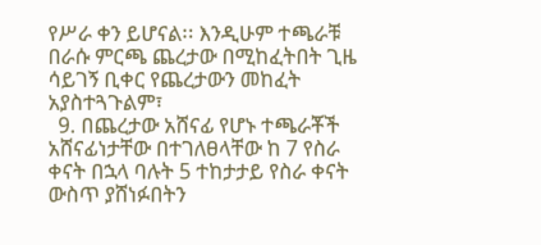የሥራ ቀን ይሆናል፡፡ እንዲሁም ተጫራቹ በራሱ ምርጫ ጨረታው በሚከፈትበት ጊዜ ሳይገኝ ቢቀር የጨረታውን መከፈት አያስተጓጉልም፣
  9. በጨረታው አሸናፊ የሆኑ ተጫራቾች አሸናፊነታቸው በተገለፀላቸው ከ 7 የስራ ቀናት በኋላ ባሉት 5 ተከታታይ የስራ ቀናት ውስጥ ያሸነፉበትን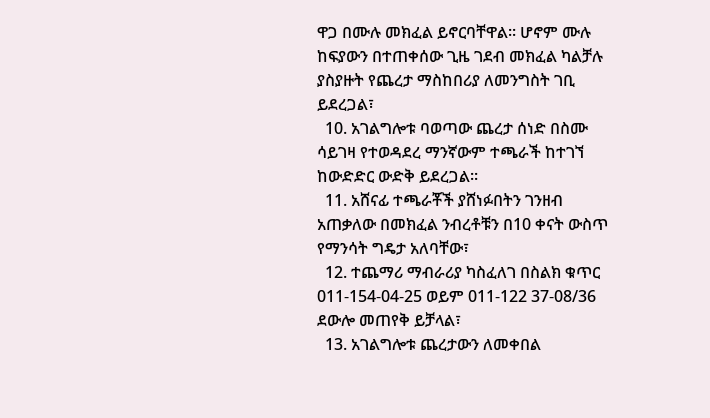ዋጋ በሙሉ መክፈል ይኖርባቸዋል፡፡ ሆኖም ሙሉ ከፍያውን በተጠቀሰው ጊዜ ገደብ መክፈል ካልቻሉ ያስያዙት የጨረታ ማስከበሪያ ለመንግስት ገቢ ይደረጋል፣
  10. አገልግሎቱ ባወጣው ጨረታ ሰነድ በስሙ ሳይገዛ የተወዳደረ ማንኛውም ተጫራች ከተገኘ ከውድድር ውድቅ ይደረጋል፡፡
  11. አሸናፊ ተጫራቾች ያሸነፉበትን ገንዘብ አጠቃለው በመክፈል ንብረቶቹን በ10 ቀናት ውስጥ የማንሳት ግዴታ አለባቸው፣
  12. ተጨማሪ ማብራሪያ ካስፈለገ በስልክ ቁጥር 011-154-04-25 ወይም 011-122 37-08/36 ደውሎ መጠየቅ ይቻላል፣
  13. አገልግሎቱ ጨረታውን ለመቀበል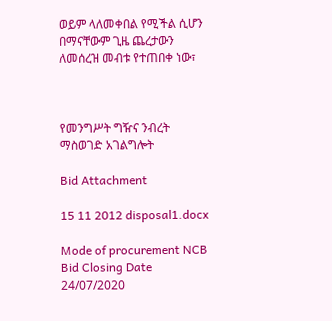ወይም ላለመቀበል የሚችል ሲሆን በማናቸውም ጊዜ ጨረታውን ለመሰረዝ መብቱ የተጠበቀ ነው፣



የመንግሥት ግዥና ንብረት ማስወገድ አገልግሎት

Bid Attachment

15 11 2012 disposal1.docx

Mode of procurement NCB
Bid Closing Date 24/07/2020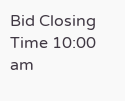Bid Closing Time 10:00 am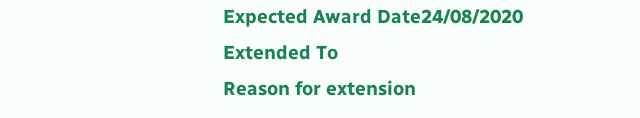Expected Award Date24/08/2020
Extended To
Reason for extension